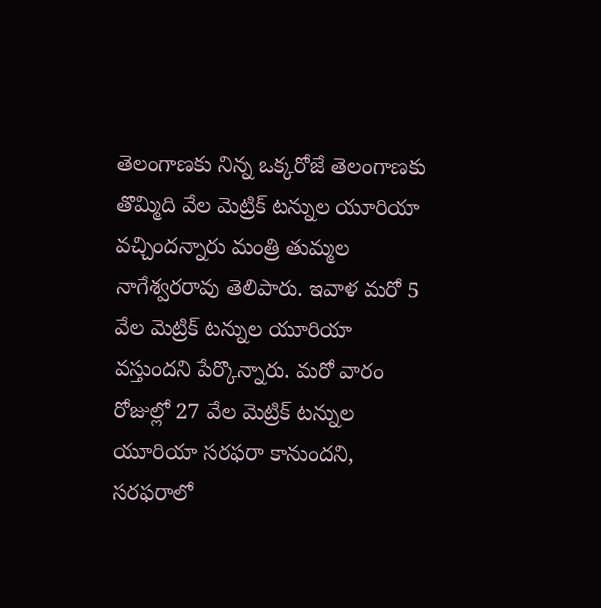తెలంగాణకు నిన్న ఒక్కరోజే తెలంగాణకు తొమ్మిది వేల మెట్రిక్ టన్నుల యూరియా వచ్చిందన్నారు మంత్రి తుమ్మల నాగేశ్వరరావు తెలిపారు. ఇవాళ మరో 5 వేల మెట్రిక్ టన్నుల యూరియా వస్తుందని పేర్కొన్నారు. మరో వారం రోజుల్లో 27 వేల మెట్రిక్ టన్నుల యూరియా సరఫరా కానుందని, సరఫరాలో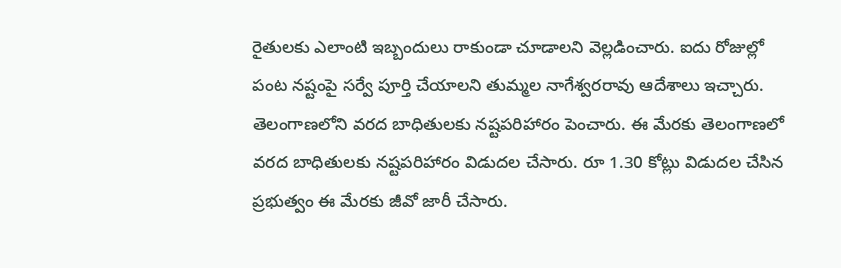రైతులకు ఎలాంటి ఇబ్బందులు రాకుండా చూడాలని వెల్లడించారు. ఐదు రోజుల్లో పంట నష్టంపై సర్వే పూర్తి చేయాలని తుమ్మల నాగేశ్వరరావు ఆదేశాలు ఇచ్చారు. తెలంగాణలోని వరద బాధితులకు నష్టపరిహారం పెంచారు. ఈ మేరకు తెలంగాణలో వరద బాధితులకు నష్టపరిహారం విడుదల చేసారు. రూ 1.30 కోట్లు విడుదల చేసిన ప్రభుత్వం ఈ మేరకు జీవో జారీ చేసారు.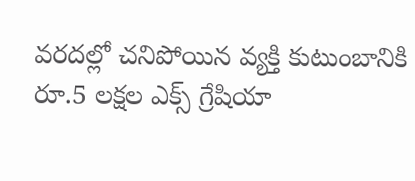వరదల్లో చనిపోయిన వ్యక్తి కుటుంబానికి రూ.5 లక్షల ఎక్స్ గ్రేషియా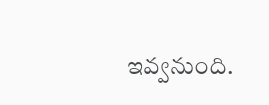ఇవ్వనుంది.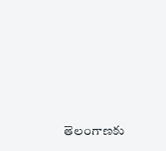తెలంగాణకు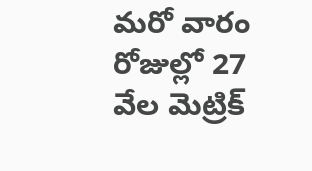మరో వారం రోజుల్లో 27 వేల మెట్రిక్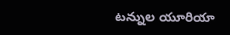టన్నుల యూరియా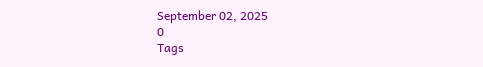September 02, 2025
0
Tags